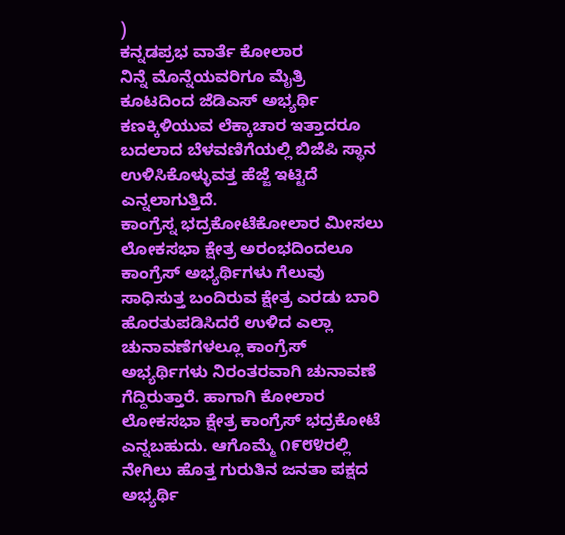)
ಕನ್ನಡಪ್ರಭ ವಾರ್ತೆ ಕೋಲಾರ
ನಿನ್ನೆ ಮೊನ್ನೆಯವರಿಗೂ ಮೈತ್ರಿ ಕೂಟದಿಂದ ಜೆಡಿಎಸ್ ಅಭ್ಯರ್ಥಿ ಕಣಕ್ಕಿಳಿಯುವ ಲೆಕ್ಕಾಚಾರ ಇತ್ತಾದರೂ ಬದಲಾದ ಬೆಳವಣಿಗೆಯಲ್ಲಿ ಬಿಜೆಪಿ ಸ್ಥಾನ ಉಳಿಸಿಕೊಳ್ಳುವತ್ತ ಹೆಜ್ಜೆ ಇಟ್ಟಿದೆ ಎನ್ನಲಾಗುತ್ತಿದೆ.
ಕಾಂಗ್ರೆಸ್ನ ಭದ್ರಕೋಟೆಕೋಲಾರ ಮೀಸಲು ಲೋಕಸಭಾ ಕ್ಷೇತ್ರ ಅರಂಭದಿಂದಲೂ ಕಾಂಗ್ರೆಸ್ ಅಭ್ಯರ್ಥಿಗಳು ಗೆಲುವು ಸಾಧಿಸುತ್ತ ಬಂದಿರುವ ಕ್ಷೇತ್ರ ಎರಡು ಬಾರಿ ಹೊರತುಪಡಿಸಿದರೆ ಉಳಿದ ಎಲ್ಲಾ ಚುನಾವಣೆಗಳಲ್ಲೂ ಕಾಂಗ್ರೆಸ್ ಅಭ್ಯರ್ಥಿಗಳು ನಿರಂತರವಾಗಿ ಚುನಾವಣೆ ಗೆದ್ದಿರುತ್ತಾರೆ. ಹಾಗಾಗಿ ಕೋಲಾರ ಲೋಕಸಭಾ ಕ್ಷೇತ್ರ ಕಾಂಗ್ರೆಸ್ ಭದ್ರಕೋಟೆ ಎನ್ನಬಹುದು. ಆಗೊಮ್ಮೆ ೧೯೮೪ರಲ್ಲಿ ನೇಗಿಲು ಹೊತ್ತ ಗುರುತಿನ ಜನತಾ ಪಕ್ಷದ ಅಭ್ಯರ್ಥಿ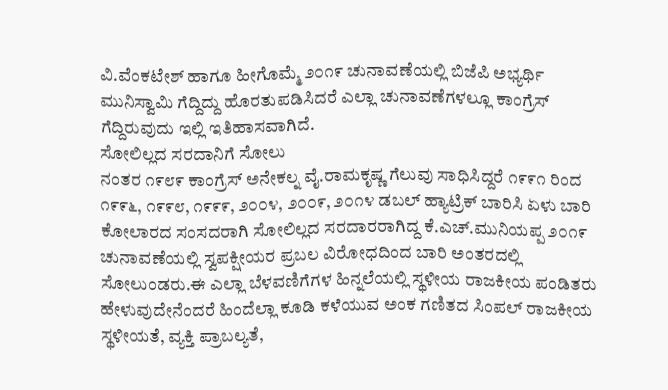ವಿ.ವೆಂಕಟೇಶ್ ಹಾಗೂ ಹೀಗೊಮ್ಮೆ ೨೦೧೯ ಚುನಾವಣೆಯಲ್ಲಿ ಬಿಜೆಪಿ ಅಭ್ಯರ್ಥಿ ಮುನಿಸ್ವಾಮಿ ಗೆದ್ದಿದ್ದು ಹೊರತುಪಡಿಸಿದರೆ ಎಲ್ಲಾ ಚುನಾವಣೆಗಳಲ್ಲೂ ಕಾಂಗ್ರೆಸ್ ಗೆದ್ದಿರುವುದು ಇಲ್ಲಿ ಇತಿಹಾಸವಾಗಿದೆ.
ಸೋಲಿಲ್ಲದ ಸರದಾನಿಗೆ ಸೋಲು
ನಂತರ ೧೯೮೯ ಕಾಂಗ್ರೆಸ್ ಅನೇಕಲ್ನ ವೈ.ರಾಮಕೃಷ್ಣ ಗೆಲುವು ಸಾಧಿಸಿದ್ದರೆ ೧೯೯೧ ರಿಂದ ೧೯೯೬, ೧೯೯೮, ೧೯೯೯, ೨೦೦೪, ೨೦೦೯, ೨೦೧೪ ಡಬಲ್ ಹ್ಯಾಟ್ರಿಕ್ ಬಾರಿಸಿ ಏಳು ಬಾರಿ ಕೋಲಾರದ ಸಂಸದರಾಗಿ ಸೋಲಿಲ್ಲದ ಸರದಾರರಾಗಿದ್ದ ಕೆ.ಎಚ್.ಮುನಿಯಪ್ಪ ೨೦೧೯ ಚುನಾವಣೆಯಲ್ಲಿ ಸ್ವಪಕ್ಷೀಯರ ಪ್ರಬಲ ವಿರೋಧದಿಂದ ಬಾರಿ ಅಂತರದಲ್ಲಿ ಸೋಲುಂಡರು.ಈ ಎಲ್ಲಾ ಬೆಳವಣಿಗೆಗಳ ಹಿನ್ನಲೆಯಲ್ಲಿ ಸ್ಥಳೀಯ ರಾಜಕೀಯ ಪಂಡಿತರು ಹೇಳುವುದೇನೆಂದರೆ ಹಿಂದೆಲ್ಲಾ ಕೂಡಿ ಕಳೆಯುವ ಅಂಕ ಗಣಿತದ ಸಿಂಪಲ್ ರಾಜಕೀಯ ಸ್ಥಳೀಯತೆ, ವ್ಯಕ್ತಿ ಪ್ರಾಬಲ್ಯತೆ,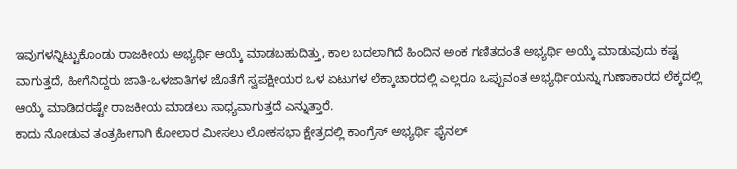ಇವುಗಳನ್ನಿಟ್ಟುಕೊಂಡು ರಾಜಕೀಯ ಅಭ್ಯರ್ಥಿ ಆಯ್ಕೆ ಮಾಡಬಹುದಿತ್ತು, ಕಾಲ ಬದಲಾಗಿದೆ ಹಿಂದಿನ ಅಂಕ ಗಣಿತದಂತೆ ಅಭ್ಯರ್ಥಿ ಅಯ್ಕೆ ಮಾಡುವುದು ಕಷ್ಟ ವಾಗುತ್ತದೆ, ಹೀಗೆನಿದ್ದರು ಜಾತಿ-ಒಳಜಾತಿಗಳ ಜೊತೆಗೆ ಸ್ವಪಕ್ಷೀಯರ ಒಳ ಏಟುಗಳ ಲೆಕ್ಕಾಚಾರದಲ್ಲಿ ಎಲ್ಲರೂ ಒಪ್ಪುವಂತ ಅಭ್ಯರ್ಥಿಯನ್ನು ಗುಣಾಕಾರದ ಲೆಕ್ಕದಲ್ಲಿ ಆಯ್ಕೆ ಮಾಡಿದರಷ್ಟೇ ರಾಜಕೀಯ ಮಾಡಲು ಸಾಧ್ಯವಾಗುತ್ತದೆ ಎನ್ನುತ್ತಾರೆ.
ಕಾದು ನೋಡುವ ತಂತ್ರಹೀಗಾಗಿ ಕೋಲಾರ ಮೀಸಲು ಲೋಕಸಭಾ ಕ್ಷೇತ್ರದಲ್ಲಿ ಕಾಂಗ್ರೆಸ್ ಅಭ್ಯರ್ಥಿ ಫೈನಲ್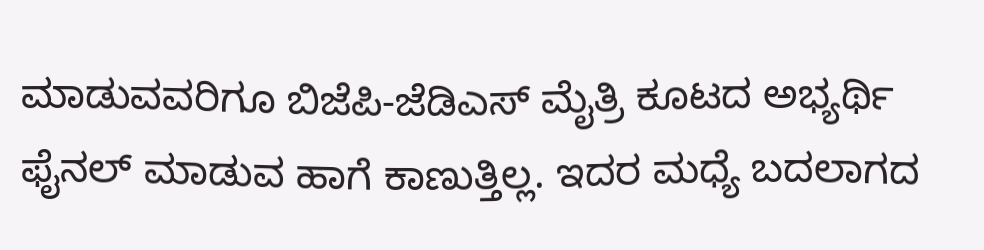ಮಾಡುವವರಿಗೂ ಬಿಜೆಪಿ-ಜೆಡಿಎಸ್ ಮೈತ್ರಿ ಕೂಟದ ಅಭ್ಯರ್ಥಿ ಫೈನಲ್ ಮಾಡುವ ಹಾಗೆ ಕಾಣುತ್ತಿಲ್ಲ. ಇದರ ಮಧ್ಯೆ ಬದಲಾಗದ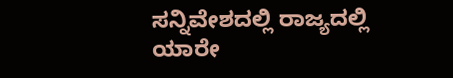ಸನ್ನಿವೇಶದಲ್ಲಿ ರಾಜ್ಯದಲ್ಲಿ ಯಾರೇ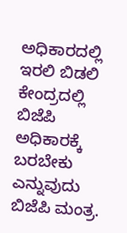ಅಧಿಕಾರದಲ್ಲಿ ಇರಲಿ ಬಿಡಲಿ ಕೇಂದ್ರದಲ್ಲಿ ಬಿಜೆಪಿ ಅಧಿಕಾರಕ್ಕೆ ಬರಬೇಕು ಎನ್ನುವುದು ಬಿಜೆಪಿ ಮಂತ್ರ.